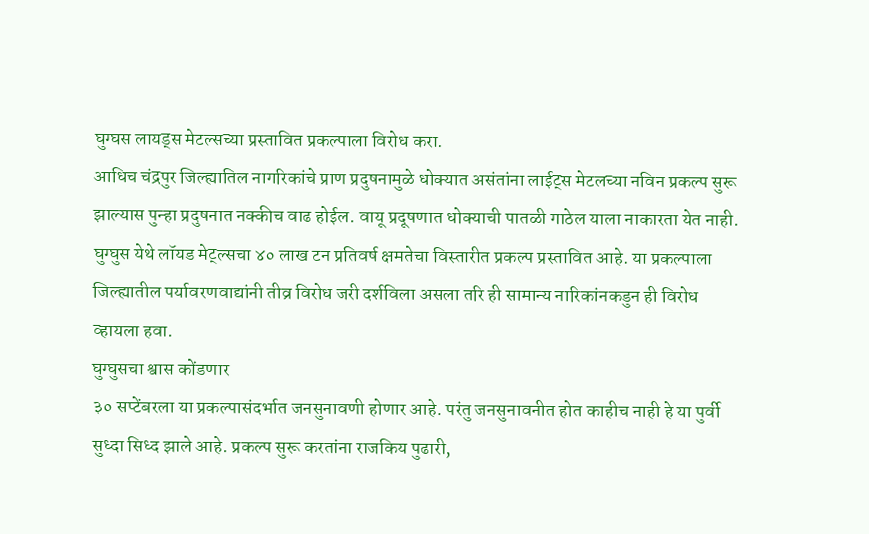घुग्घस लायड्स मेटल्सच्या प्रस्तावित प्रकल्पाला विरोध करा.
आधिच चंद्रपुर जिल्ह्यातिल नागरिकांचे प्राण प्रदुषनामुळे धोक्यात असंतांना लाईट्स मेटलच्या नविन प्रकल्प सुरू झाल्यास पुन्हा प्रदुषनात नक्कीच वाढ होईल. वायू प्रदूषणात धोक्याची पातळी गाठेल याला नाकारता येत नाही. घुग्घुस येथे लॉयड मेट्ल्सचा ४० लाख टन प्रतिवर्ष क्षमतेचा विस्तारीत प्रकल्प प्रस्तावित आहे. या प्रकल्पाला जिल्ह्यातील पर्यावरणवाद्यांनी तीव्र विरोध जरी दर्शविला असला तरि ही सामान्य नारिकांनकडुन ही विरोध व्हायला हवा.
घुग्घुसचा श्वास कोंडणार
३० सप्टेंबरला या प्रकल्पासंदर्भात जनसुनावणी होणार आहे. परंतु जनसुनावनीत होत काहीच नाही हे या पुर्वी सुध्दा सिध्द झाले आहे. प्रकल्प सुरू करतांना राजकिय पुढारी,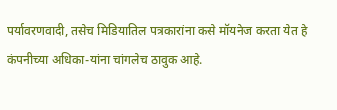पर्यावरणवादी, तसेच मिडियातिल पत्रकारांना कसे मॉयनेज करता येत हे कंपनीच्या अधिका-यांना चांगलेच ठावुक आहे.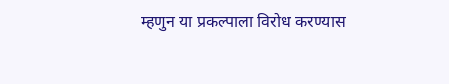म्हणुन या प्रकल्पाला विरोध करण्यास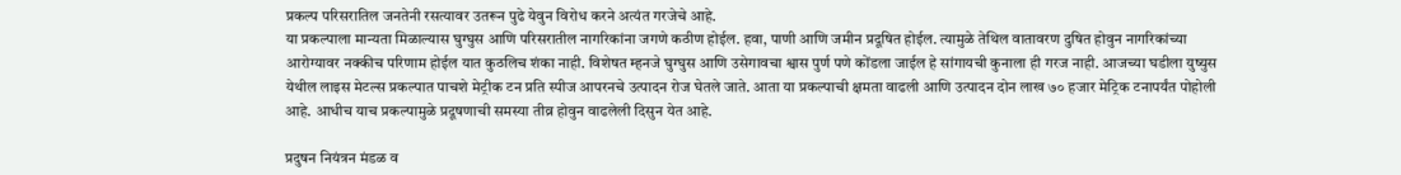प्रकल्प परिसरातिल जनतेनी रसत्यावर उतरून पुढे येवुन विरोध करने अत्यंत गरजेचे आहे.
या प्रकल्पाला मान्यता मिळाल्यास घुग्घुस आणि परिसरातील नागरिकांना जगणे कठीण होईल. हवा, पाणी आणि जमीन प्रदूषित होईल. त्यामुळे तेथिल वातावरण दुषित होवुन नागरिकांच्या आरोग्यावर नक्कीच परिणाम होईल यात कुठलिच शंका नाही. विशेषत म्हनजे घुग्घुस आणि उसेगावचा श्वास पुर्ण पणे कोंडला जाईल हे सांगायची कुनाला ही गरज नाही. आजच्या घडीला युष्युस येथील लाइस मेटल्स प्रकल्पात पाचशे मेट्रीक टन प्रति स्पीज आपरनचे उत्पादन रोज घेतले जाते. आता या प्रकल्पाची क्षमता वाढली आणि उत्पादन दोन लाख ७० हजार मेट्रिक टनापर्यंत पोहोली आहे. आधीच याच प्रकल्पामुळे प्रदूषणाची समस्या तीव्र होवुन वाढलेली दिसुन येत आहे.

प्रदुषन नियंत्रन मंडळ व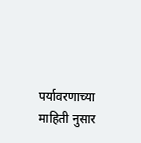पर्यावरणाच्या माहिती नुसार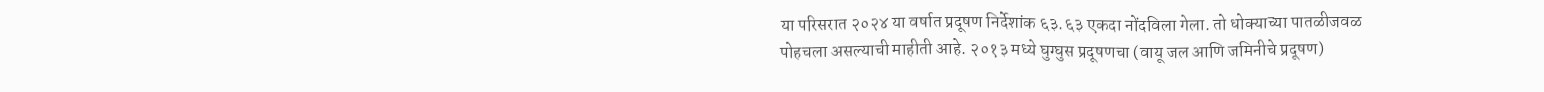या परिसरात २०२४ या वर्षात प्रदूषण निर्देशांक ६३.६३ एकदा नोंदविला गेला. तो धोक्याच्या पातळीजवळ पोहचला असल्याची माहीती आहे. २०१३ मध्ये घुग्घुस प्रदूषणचा (वायू जल आणि जमिनीचे प्रदूषण)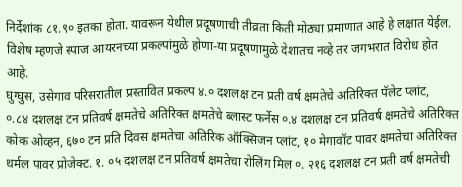निर्देशांक ८१.९० इतका होता. यावरून येथील प्रदूषणाची तीव्रता किती मोठ्या प्रमाणात आहे हे लक्षात येईल. विशेष म्हणजे स्पाज आयरनच्या प्रकल्पांमुळे होणा-या प्रदूषणामुळे देशातच नव्हे तर जगभरात विरोध होत आहे.
घुग्घुस, उसेगाव परिसरातील प्रस्तावित प्रकल्प ४.० दशलक्ष टन प्रती वर्ष क्षमतेचे अतिरिक्त पॅलेट प्लांट,
०.८४ दशलक्ष टन प्रतिवर्ष क्षमतेचे अतिरिक्त क्षमतेचे ब्लास्ट फर्नेस ०.४ दशलक्ष टन प्रतिवर्ष क्षमतेचे अतिरिक्त कोक ओव्हन, ६७० टन प्रति दिवस क्षमतेचा अतिरिक ऑक्सिजन प्लांट, १० मेगावॉट पावर क्षमतेचा अतिरिक्त थर्मल पावर प्रोजेक्ट. १. ०५ दशलक्ष टन प्रतिवर्ष क्षमतेचा रोलिंग मिल ०. २१६ दशलक्ष टन प्रती वर्ष क्षमतेची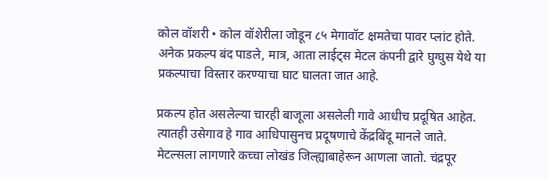कोल वॉशरी • कोल वॉशेरीला जोडून ८५ मेगावॉट क्षमतेचा पावर प्लांट होते. अनेक प्रकल्प बंद पाडले, मात्र, आता लाईट्स मेटल कंपनी द्वारे घुग्घुस येथे या प्रकल्पाचा विस्तार करण्याचा घाट घालता जात आहे.

प्रकल्प होत असलेल्या चारही बाजूला असलेली गावे आधीच प्रदूषित आहेत. त्यातही उसेगाव हे गाव आधिपासुनच प्रदूषणाचे केंद्रबिंदू मानले जाते. मेटल्सला लागणारे कच्चा लोखंड जिल्ह्याबाहेरून आणला जातो. चंद्रपूर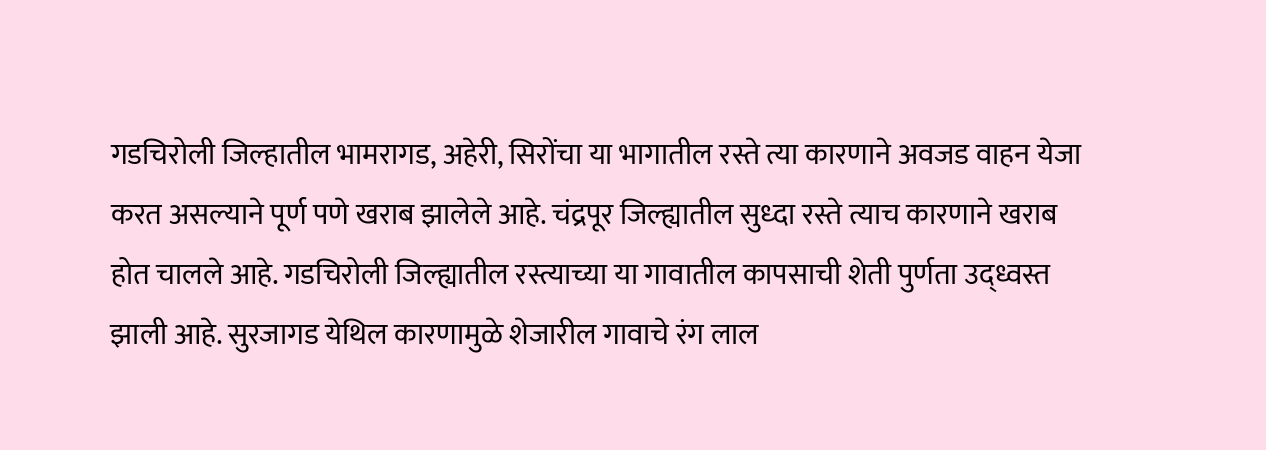गडचिरोली जिल्हातील भामरागड, अहेरी, सिरोंचा या भागातील रस्ते त्या कारणाने अवजड वाहन येजा करत असल्याने पूर्ण पणे खराब झालेले आहे. चंद्रपूर जिल्ह्यातील सुध्दा रस्ते त्याच कारणाने खराब होत चालले आहे. गडचिरोली जिल्ह्यातील रस्त्याच्या या गावातील कापसाची शेती पुर्णता उद्ध्वस्त झाली आहे. सुरजागड येथिल कारणामुळे शेजारील गावाचे रंग लाल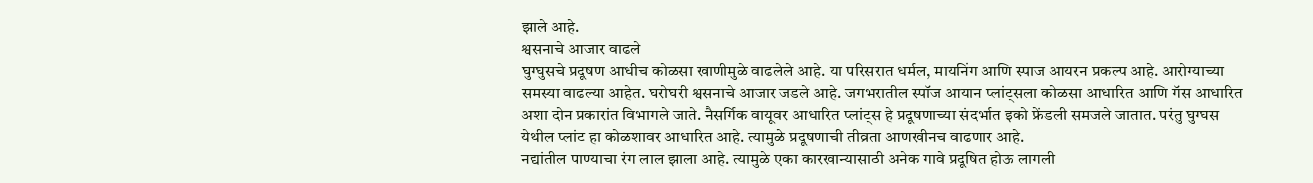झाले आहे.
श्वसनाचे आजार वाढले
घुग्घुसचे प्रदूषण आधीच कोळसा खाणीमुळे वाढलेले आहे. या परिसरात धर्मल, मायनिंग आणि स्पाज आयरन प्रकल्प आहे. आरोग्याच्या समस्या वाढल्या आहेत. घरोघरी श्वसनाचे आजार जडले आहे. जगभरातील स्पॉज आयान प्लांट्सला कोळसा आधारित आणि गॅस आधारित अशा दोन प्रकारांत विभागले जाते. नैसर्गिक वायूवर आधारित प्लांट्स हे प्रदूषणाच्या संदर्भात इको फ्रेंडली समजले जातात. परंतु घुग्घस येथील प्लांट हा कोळशावर आधारित आहे. त्यामुळे प्रदूषणाची तीव्रता आणखीनच वाढणार आहे.
नद्यांतील पाण्याचा रंग लाल झाला आहे. त्यामुळे एका कारखान्यासाठी अनेक गावे प्रदूषित होऊ लागली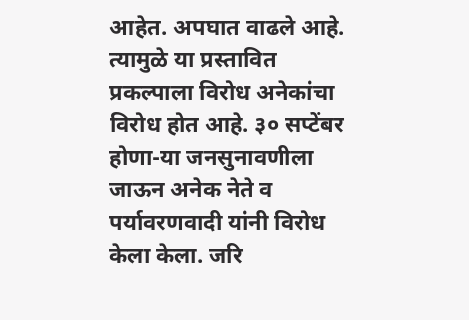आहेत. अपघात वाढले आहे. त्यामुळे या प्रस्तावित प्रकल्पाला विरोध अनेकांचा विरोध होत आहे. ३० सप्टेंबर होणा-या जनसुनावणीला जाऊन अनेक नेते व पर्यावरणवादी यांनी विरोध केला केला. जरि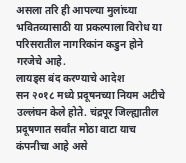असला तरि ही आपल्या मुलांच्या भवितव्यासाठी या प्रकल्पाला विरोध या परिसरातील नागरिकांन कडुन होने गरजेचे आहे.
लायड्स बंद करण्याचे आदेश
सन २०१८ मध्ये प्रदूषनच्या नियम अटीचे उल्लंघन केले होते. चंद्रपूर जिल्ह्यातील प्रदूषणात सर्वांत मोठा वाटा याच कंपनीचा आहे असे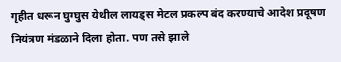गृहीत धरून घुग्घुस येथील लायड्स मेटल प्रकल्प बंद करण्याचे आदेश प्रदूषण नियंत्रण मंडळाने दिला होता. पण तसे झाले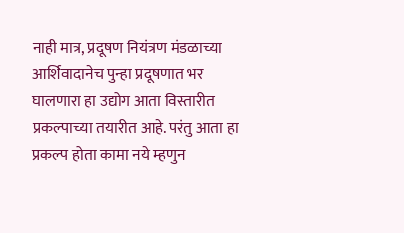नाही मात्र, प्रदूषण नियंत्रण मंडळाच्या आर्शिवादानेच पुन्हा प्रदूषणात भर घालणारा हा उद्योग आता विस्तारीत प्रकल्पाच्या तयारीत आहे. परंतु आता हा प्रकल्प होता कामा नये म्हणुन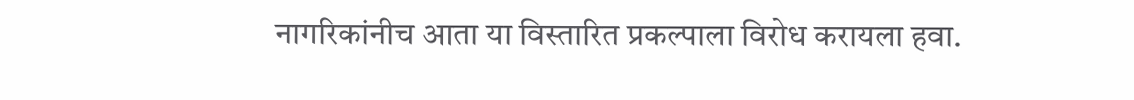नागरिकांनीच आता या विस्तारित प्रकल्पाला विरोध करायला हवा.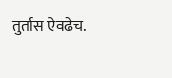तुर्तास ऐवढेच.